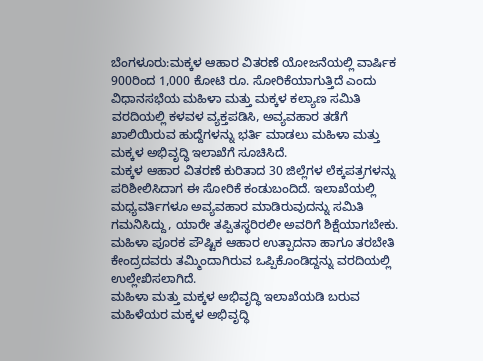ಬೆಂಗಳೂರು:ಮಕ್ಕಳ ಆಹಾರ ವಿತರಣೆ ಯೋಜನೆಯಲ್ಲಿ ವಾರ್ಷಿಕ 900ರಿಂದ 1,000 ಕೋಟಿ ರೂ. ಸೋರಿಕೆಯಾಗುತ್ತಿದೆ ಎಂದು ವಿಧಾನಸಭೆಯ ಮಹಿಳಾ ಮತ್ತು ಮಕ್ಕಳ ಕಲ್ಯಾಣ ಸಮಿತಿ ವರದಿಯಲ್ಲಿ ಕಳವಳ ವ್ಯಕ್ತಪಡಿಸಿ, ಅವ್ಯವಹಾರ ತಡೆಗೆ ಖಾಲಿಯಿರುವ ಹುದ್ದೆಗಳನ್ನು ಭರ್ತಿ ಮಾಡಲು ಮಹಿಳಾ ಮತ್ತು ಮಕ್ಕಳ ಅಭಿವೃದ್ಧಿ ಇಲಾಖೆಗೆ ಸೂಚಿಸಿದೆ.
ಮಕ್ಕಳ ಆಹಾರ ವಿತರಣೆ ಕುರಿತಾದ 30 ಜಿಲ್ಲೆಗಳ ಲೆಕ್ಕಪತ್ರಗಳನ್ನು ಪರಿಶೀಲಿಸಿದಾಗ ಈ ಸೋರಿಕೆ ಕಂಡುಬಂದಿದೆ. ಇಲಾಖೆಯಲ್ಲಿ ಮಧ್ಯವರ್ತಿಗಳೂ ಅವ್ಯವಹಾರ ಮಾಡಿರುವುದನ್ನು ಸಮಿತಿ ಗಮನಿಸಿದ್ದು, ಯಾರೇ ತಪ್ಪಿತಸ್ಥರಿರಲೀ ಅವರಿಗೆ ಶಿಕ್ಷೆಯಾಗಬೇಕು. ಮಹಿಳಾ ಪೂರಕ ಪೌಷ್ಟಿಕ ಆಹಾರ ಉತ್ಪಾದನಾ ಹಾಗೂ ತರಬೇತಿ ಕೇಂದ್ರದವರು ತಮ್ಮಿಂದಾಗಿರುವ ಒಪ್ಪಿಕೊಂಡಿದ್ದನ್ನು ವರದಿಯಲ್ಲಿ ಉಲ್ಲೇಖಿಸಲಾಗಿದೆ.
ಮಹಿಳಾ ಮತ್ತು ಮಕ್ಕಳ ಅಭಿವೃದ್ಧಿ ಇಲಾಖೆಯಡಿ ಬರುವ ಮಹಿಳೆಯರ ಮಕ್ಕಳ ಅಭಿವೃದ್ಧಿ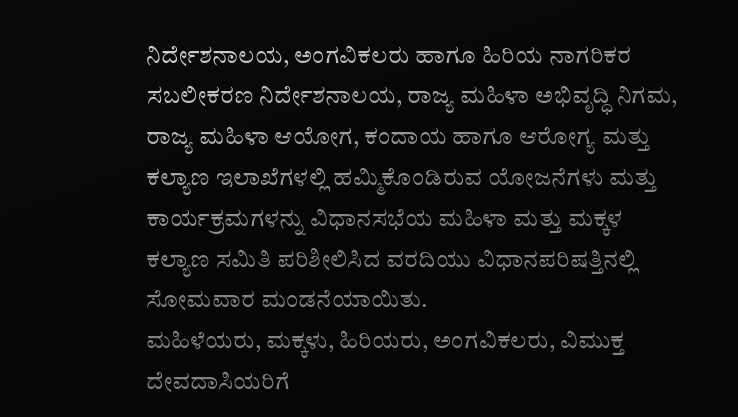ನಿರ್ದೇಶನಾಲಯ, ಅಂಗವಿಕಲರು ಹಾಗೂ ಹಿರಿಯ ನಾಗರಿಕರ ಸಬಲೀಕರಣ ನಿರ್ದೇಶನಾಲಯ, ರಾಜ್ಯ ಮಹಿಳಾ ಅಭಿವೃದ್ಧಿ ನಿಗಮ, ರಾಜ್ಯ ಮಹಿಳಾ ಆಯೋಗ, ಕಂದಾಯ ಹಾಗೂ ಆರೋಗ್ಯ ಮತ್ತು ಕಲ್ಯಾಣ ಇಲಾಖೆಗಳಲ್ಲಿ ಹಮ್ಮಿಕೊಂಡಿರುವ ಯೋಜನೆಗಳು ಮತ್ತು ಕಾರ್ಯಕ್ರಮಗಳನ್ನು ವಿಧಾನಸಭೆಯ ಮಹಿಳಾ ಮತ್ತು ಮಕ್ಕಳ ಕಲ್ಯಾಣ ಸಮಿತಿ ಪರಿಶೀಲಿಸಿದ ವರದಿಯು ವಿಧಾನಪರಿಷತ್ತಿನಲ್ಲಿ ಸೋಮವಾರ ಮಂಡನೆಯಾಯಿತು.
ಮಹಿಳೆಯರು, ಮಕ್ಕಳು, ಹಿರಿಯರು, ಅಂಗವಿಕಲರು, ವಿಮುಕ್ತ ದೇವದಾಸಿಯರಿಗೆ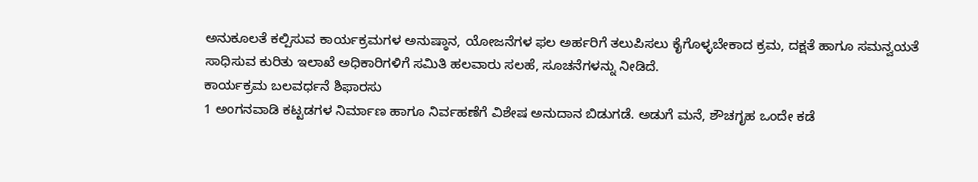ಅನುಕೂಲತೆ ಕಲ್ಪಿಸುವ ಕಾರ್ಯಕ್ರಮಗಳ ಅನುಷ್ಠಾನ, ಯೋಜನೆಗಳ ಫಲ ಅರ್ಹರಿಗೆ ತಲುಪಿಸಲು ಕೈಗೊಳ್ಳಬೇಕಾದ ಕ್ರಮ, ದಕ್ಷತೆ ಹಾಗೂ ಸಮನ್ವಯತೆ ಸಾಧಿಸುವ ಕುರಿತು ಇಲಾಖೆ ಅಧಿಕಾರಿಗಳಿಗೆ ಸಮಿತಿ ಹಲವಾರು ಸಲಹೆ, ಸೂಚನೆಗಳನ್ನು ನೀಡಿದೆ.
ಕಾರ್ಯಕ್ರಮ ಬಲವರ್ಧನೆ ಶಿಫಾರಸು
1 ಅಂಗನವಾಡಿ ಕಟ್ಟಡಗಳ ನಿರ್ಮಾಣ ಹಾಗೂ ನಿರ್ವಹಣೆಗೆ ವಿಶೇಷ ಅನುದಾನ ಬಿಡುಗಡೆ. ಅಡುಗೆ ಮನೆ, ಶೌಚಗೃಹ ಒಂದೇ ಕಡೆ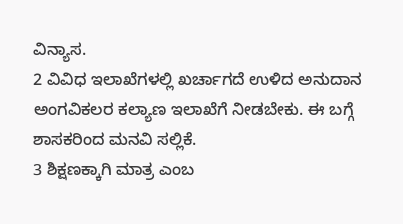ವಿನ್ಯಾಸ.
2 ವಿವಿಧ ಇಲಾಖೆಗಳಲ್ಲಿ ಖರ್ಚಾಗದೆ ಉಳಿದ ಅನುದಾನ ಅಂಗವಿಕಲರ ಕಲ್ಯಾಣ ಇಲಾಖೆಗೆ ನೀಡಬೇಕು. ಈ ಬಗ್ಗೆ ಶಾಸಕರಿಂದ ಮನವಿ ಸಲ್ಲಿಕೆ.
3 ಶಿಕ್ಷಣಕ್ಕಾಗಿ ಮಾತ್ರ ಎಂಬ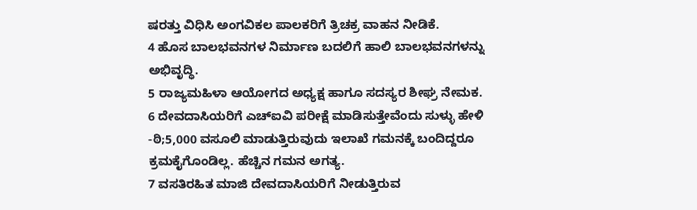ಷರತ್ತು ವಿಧಿಸಿ ಅಂಗವಿಕಲ ಪಾಲಕರಿಗೆ ತ್ರಿಚಕ್ರ ವಾಹನ ನೀಡಿಕೆ.
4 ಹೊಸ ಬಾಲಭವನಗಳ ನಿರ್ಮಾಣ ಬದಲಿಗೆ ಹಾಲಿ ಬಾಲಭವನಗಳನ್ನು ಅಭಿವೃದ್ಧಿ.
5 ರಾಜ್ಯಮಹಿಳಾ ಆಯೋಗದ ಅಧ್ಯಕ್ಷ ಹಾಗೂ ಸದಸ್ಯರ ಶೀಘ್ರ ನೇಮಕ.
6 ದೇವದಾಸಿಯರಿಗೆ ಎಚ್ಐವಿ ಪರೀಕ್ಷೆ ಮಾಡಿಸುತ್ತೇವೆಂದು ಸುಳ್ಳು ಹೇಳಿ -ಠಿ;5,000 ವಸೂಲಿ ಮಾಡುತ್ತಿರುವುದು ಇಲಾಖೆ ಗಮನಕ್ಕೆ ಬಂದಿದ್ದರೂ ಕ್ರಮಕೈಗೊಂಡಿಲ್ಲ. ಹೆಚ್ಚಿನ ಗಮನ ಅಗತ್ಯ.
7 ವಸತಿರಹಿತ ಮಾಜಿ ದೇವದಾಸಿಯರಿಗೆ ನೀಡುತ್ತಿರುವ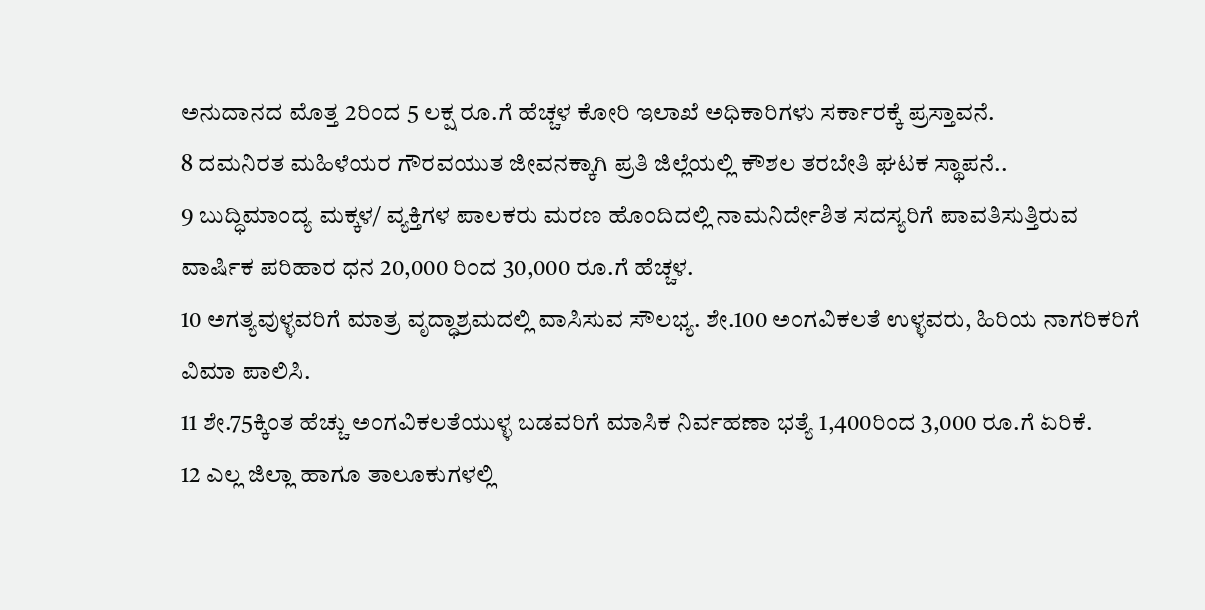ಅನುದಾನದ ಮೊತ್ತ 2ರಿಂದ 5 ಲಕ್ಷ ರೂ.ಗೆ ಹೆಚ್ಚಳ ಕೋರಿ ಇಲಾಖೆ ಅಧಿಕಾರಿಗಳು ಸರ್ಕಾರಕ್ಕೆ ಪ್ರಸ್ತಾವನೆ.
8 ದಮನಿರತ ಮಹಿಳೆಯರ ಗೌರವಯುತ ಜೀವನಕ್ಕಾಗಿ ಪ್ರತಿ ಜಿಲ್ಲೆಯಲ್ಲಿ ಕೌಶಲ ತರಬೇತಿ ಘಟಕ ಸ್ಥಾಪನೆ..
9 ಬುದ್ಧಿಮಾಂದ್ಯ ಮಕ್ಕಳ/ ವ್ಯಕ್ತಿಗಳ ಪಾಲಕರು ಮರಣ ಹೊಂದಿದಲ್ಲಿ ನಾಮನಿರ್ದೇಶಿತ ಸದಸ್ಯರಿಗೆ ಪಾವತಿಸುತ್ತಿರುವ ವಾರ್ಷಿಕ ಪರಿಹಾರ ಧನ 20,000 ರಿಂದ 30,000 ರೂ.ಗೆ ಹೆಚ್ಚಳ.
10 ಅಗತ್ಯವುಳ್ಳವರಿಗೆ ಮಾತ್ರ ವೃದ್ಧಾಶ್ರಮದಲ್ಲಿ ವಾಸಿಸುವ ಸೌಲಭ್ಯ. ಶೇ.100 ಅಂಗವಿಕಲತೆ ಉಳ್ಳವರು, ಹಿರಿಯ ನಾಗರಿಕರಿಗೆ ವಿಮಾ ಪಾಲಿಸಿ.
11 ಶೇ.75ಕ್ಕಿಂತ ಹೆಚ್ಚು ಅಂಗವಿಕಲತೆಯುಳ್ಳ ಬಡವರಿಗೆ ಮಾಸಿಕ ನಿರ್ವಹಣಾ ಭತ್ಯೆ 1,400ರಿಂದ 3,000 ರೂ.ಗೆ ಏರಿಕೆ.
12 ಎಲ್ಲ ಜಿಲ್ಲಾ ಹಾಗೂ ತಾಲೂಕುಗಳಲ್ಲಿ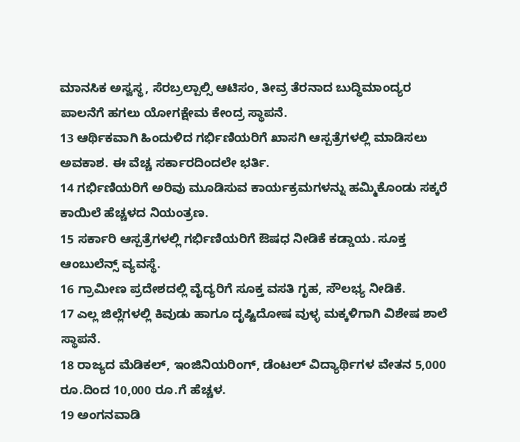ಮಾನಸಿಕ ಅಸ್ವಸ್ಥ, ಸೆರಬ್ರಲ್ಪಾಲ್ಸಿ ಆಟಿಸಂ, ತೀವ್ರ ತೆರನಾದ ಬುದ್ಧಿಮಾಂದ್ಯರ ಪಾಲನೆಗೆ ಹಗಲು ಯೋಗಕ್ಷೇಮ ಕೇಂದ್ರ ಸ್ಥಾಪನೆ.
13 ಆರ್ಥಿಕವಾಗಿ ಹಿಂದುಳಿದ ಗರ್ಭಿಣಿಯರಿಗೆ ಖಾಸಗಿ ಆಸ್ಪತ್ರೆಗಳಲ್ಲಿ ಮಾಡಿಸಲು ಅವಕಾಶ. ಈ ವೆಚ್ಚ ಸರ್ಕಾರದಿಂದಲೇ ಭರ್ತಿ.
14 ಗರ್ಭಿಣಿಯರಿಗೆ ಅರಿವು ಮೂಡಿಸುವ ಕಾರ್ಯಕ್ರಮಗಳನ್ನು ಹಮ್ಮಿಕೊಂಡು ಸಕ್ಕರೆ ಕಾಯಿಲೆ ಹೆಚ್ಚಳದ ನಿಯಂತ್ರಣ.
15 ಸರ್ಕಾರಿ ಆಸ್ಪತ್ರೆಗಳಲ್ಲಿ ಗರ್ಭಿಣಿಯರಿಗೆ ಔಷಧ ನೀಡಿಕೆ ಕಡ್ಡಾಯ. ಸೂಕ್ತ ಆಂಬುಲೆನ್ಸ್ ವ್ಯವಸ್ಥೆ.
16 ಗ್ರಾಮೀಣ ಪ್ರದೇಶದಲ್ಲಿ ವೈದ್ಯರಿಗೆ ಸೂಕ್ತ ವಸತಿ ಗೃಹ, ಸೌಲಭ್ಯ ನೀಡಿಕೆ.
17 ಎಲ್ಲ ಜಿಲ್ಲೆಗಳಲ್ಲಿ ಕಿವುಡು ಹಾಗೂ ದೃಷ್ಟಿದೋಷ ವುಳ್ಳ ಮಕ್ಕಳಿಗಾಗಿ ವಿಶೇಷ ಶಾಲೆ ಸ್ಥಾಪನೆ.
18 ರಾಜ್ಯದ ಮೆಡಿಕಲ್, ಇಂಜಿನಿಯರಿಂಗ್, ಡೆಂಟಲ್ ವಿದ್ಯಾರ್ಥಿಗಳ ವೇತನ 5,000 ರೂ.ದಿಂದ 10,000 ರೂ.ಗೆ ಹೆಚ್ಚಳ.
19 ಅಂಗನವಾಡಿ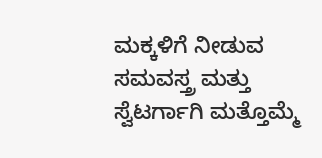ಮಕ್ಕಳಿಗೆ ನೀಡುವ ಸಮವಸ್ತ್ರ ಮತ್ತು ಸ್ವೆಟರ್ಗಾಗಿ ಮತ್ತೊಮ್ಮೆ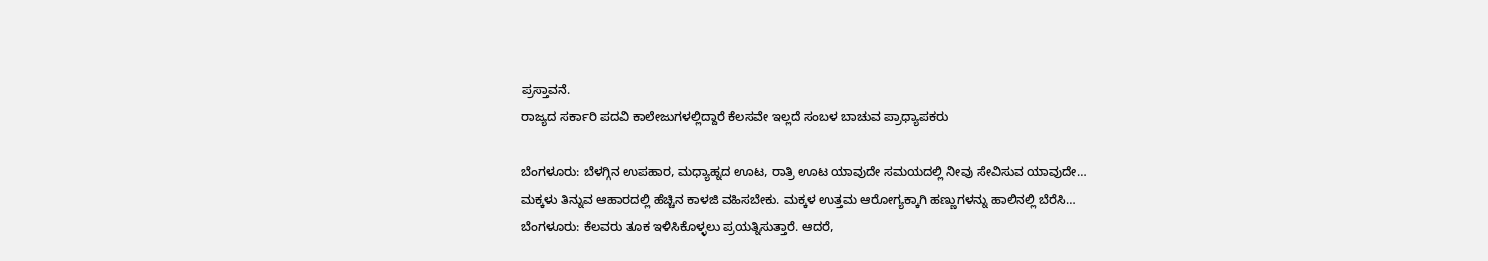ಪ್ರಸ್ತಾವನೆ.
ರಾಜ್ಯದ ಸರ್ಕಾರಿ ಪದವಿ ಕಾಲೇಜುಗಳಲ್ಲಿದ್ದಾರೆ ಕೆಲಸವೇ ಇಲ್ಲದೆ ಸಂಬಳ ಬಾಚುವ ಪ್ರಾಧ್ಯಾಪಕರು

ಬೆಂಗಳೂರು: ಬೆಳಗ್ಗಿನ ಉಪಹಾರ, ಮಧ್ಯಾಹ್ನದ ಊಟ, ರಾತ್ರಿ ಊಟ ಯಾವುದೇ ಸಮಯದಲ್ಲಿ ನೀವು ಸೇವಿಸುವ ಯಾವುದೇ…
ಮಕ್ಕಳು ತಿನ್ನುವ ಆಹಾರದಲ್ಲಿ ಹೆಚ್ಚಿನ ಕಾಳಜಿ ವಹಿಸಬೇಕು. ಮಕ್ಕಳ ಉತ್ತಮ ಆರೋಗ್ಯಕ್ಕಾಗಿ ಹಣ್ಣುಗಳನ್ನು ಹಾಲಿನಲ್ಲಿ ಬೆರೆಸಿ…
ಬೆಂಗಳೂರು: ಕೆಲವರು ತೂಕ ಇಳಿಸಿಕೊಳ್ಳಲು ಪ್ರಯತ್ನಿಸುತ್ತಾರೆ. ಆದರೆ,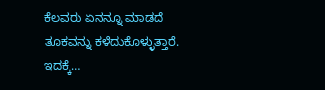ಕೆಲವರು ಏನನ್ನೂ ಮಾಡದೆ ತೂಕವನ್ನು ಕಳೆದುಕೊಳ್ಳುತ್ತಾರೆ. ಇದಕ್ಕೆ…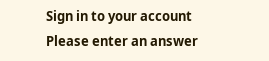Sign in to your account
Please enter an answer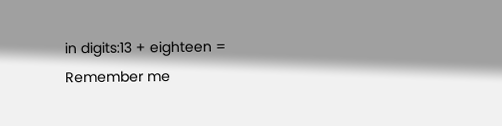in digits:13 + eighteen =
Remember me